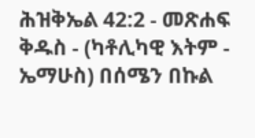ሕዝቅኤል 42:2 - መጽሐፍ ቅዱስ - (ካቶሊካዊ እትም - ኤማሁስ) በሰሜን በኩል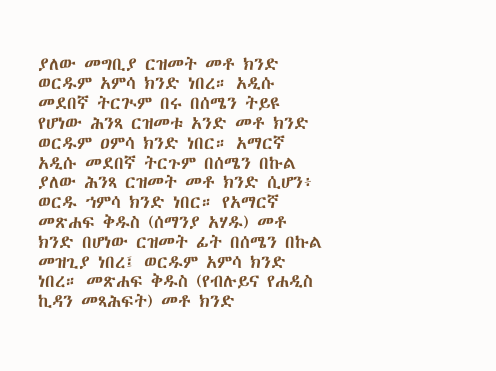ያለው መግቢያ ርዝመት መቶ ክንድ ወርዱም አምሳ ክንድ ነበረ። አዲሱ መደበኛ ትርጒም በሩ በሰሜን ትይዩ የሆነው ሕንጻ ርዝመቱ አንድ መቶ ክንድ ወርዱም ዐምሳ ክንድ ነበር። አማርኛ አዲሱ መደበኛ ትርጉም በሰሜን በኩል ያለው ሕንጻ ርዝመት መቶ ክንድ ሲሆን፥ ወርዱ ኀምሳ ክንድ ነበር። የአማርኛ መጽሐፍ ቅዱስ (ሰማንያ አሃዱ) መቶ ክንድ በሆነው ርዝመት ፊት በሰሜን በኩል መዝጊያ ነበረ፤ ወርዱም አምሳ ክንድ ነበረ። መጽሐፍ ቅዱስ (የብሉይና የሐዲስ ኪዳን መጻሕፍት) መቶ ክንድ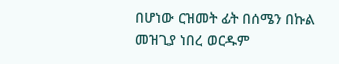በሆነው ርዝመት ፊት በሰሜን በኩል መዝጊያ ነበረ ወርዱም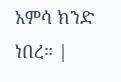አምሳ ክንድ ነበረ። |